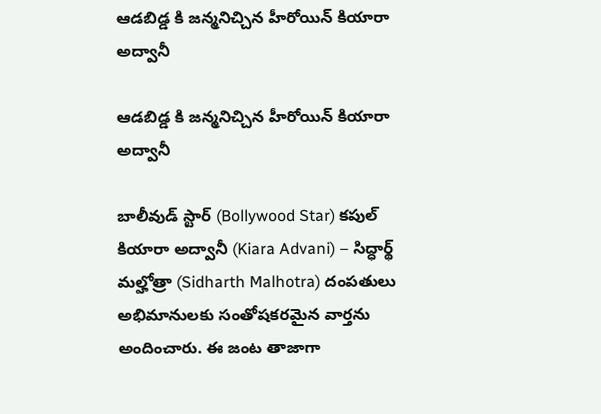ఆడబిడ్డ కి జన్మనిచ్చిన హీరోయిన్ కియారా అద్వానీ

ఆడబిడ్డ కి జన్మనిచ్చిన హీరోయిన్ కియారా అద్వానీ

బాలీవుడ్ స్టార్ (Bollywood Star) కపుల్ కియారా అద్వానీ (Kiara Advani) – సిద్ధార్థ్ మల్హోత్రా (Sidharth Malhotra) దంపతులు అభిమానులకు సంతోషకరమైన వార్తను అందించారు. ఈ జంట తాజాగా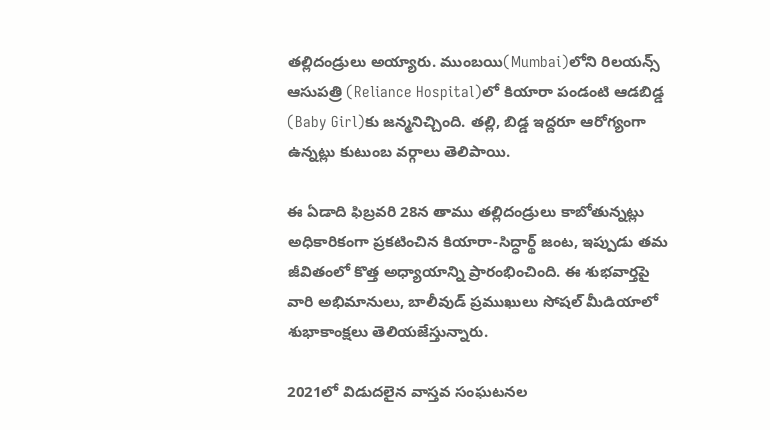తల్లిదండ్రులు అయ్యారు. ముంబయి(Mumbai)లోని రిలయన్స్ ఆసుపత్రి (Reliance Hospital)లో కియారా పండంటి ఆడబిడ్డ (Baby Girl)కు జన్మనిచ్చింది. తల్లి, బిడ్డ ఇద్దరూ ఆరోగ్యంగా ఉన్నట్లు కుటుంబ వర్గాలు తెలిపాయి.

ఈ ఏడాది ఫిబ్రవరి 28న తాము తల్లిదండ్రులు కాబోతున్నట్లు అధికారికంగా ప్రకటించిన కియారా-సిద్ధార్థ్ జంట, ఇప్పుడు తమ జీవితంలో కొత్త అధ్యాయాన్ని ప్రారంభించింది. ఈ శుభవార్తపై వారి అభిమానులు, బాలీవుడ్ ప్రముఖులు సోషల్ మీడియాలో శుభాకాంక్షలు తెలియజేస్తున్నారు.

2021లో విడుదలైన వాస్తవ సంఘటనల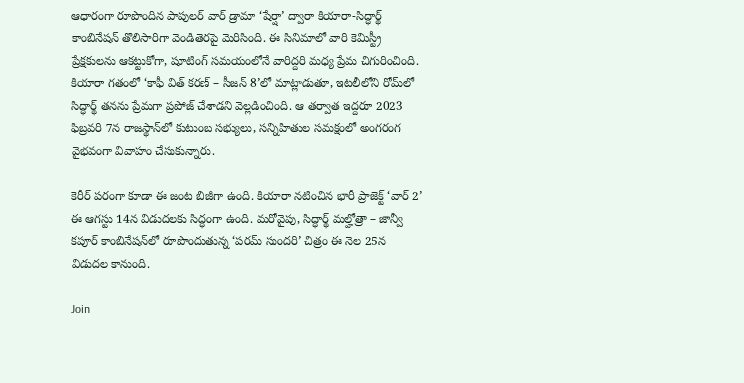ఆధారంగా రూపొందిన పాపులర్ వార్ డ్రామా ‘షేర్షా’ ద్వారా కియారా-సిద్ధార్థ్ కాంబినేషన్ తొలిసారిగా వెండితెరపై మెరిసింది. ఈ సినిమాలో వారి కెమిస్ట్రీ ప్రేక్షకులను ఆకట్టుకోగా, షూటింగ్ సమయంలోనే వారిద్దరి మధ్య ప్రేమ చిగురించింది. కియారా గతంలో ‘కాఫీ విత్ కరణ్ – సీజన్ 8’లో మాట్లాడుతూ, ఇటలీలోని రోమ్‌లో సిద్ధార్థ్ తనను ప్రేమగా ప్రపోజ్ చేశాడని వెల్లడించింది. ఆ తర్వాత ఇద్దరూ 2023 ఫిబ్రవరి 7న రాజస్థాన్‌లో కుటుంబ సభ్యులు, సన్నిహితుల సమక్షంలో అంగరంగ వైభవంగా వివాహం చేసుకున్నారు.

కెరీర్ పరంగా కూడా ఈ జంట బిజీగా ఉంది. కియారా నటించిన భారీ ప్రాజెక్ట్ ‘వార్ 2’ ఈ ఆగస్టు 14న విడుదలకు సిద్ధంగా ఉంది. మరోవైపు, సిద్ధార్థ్ మల్హోత్రా – జాన్వీ కపూర్ కాంబినేషన్‌లో రూపొందుతున్న ‘పరమ్ సుందరి’ చిత్రం ఈ నెల 25న విడుదల కానుంది.

Join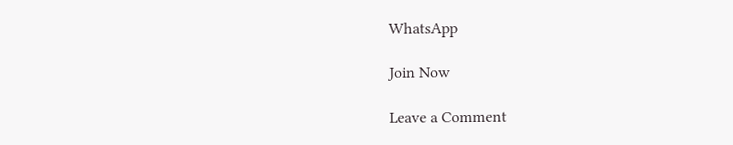WhatsApp

Join Now

Leave a Comment